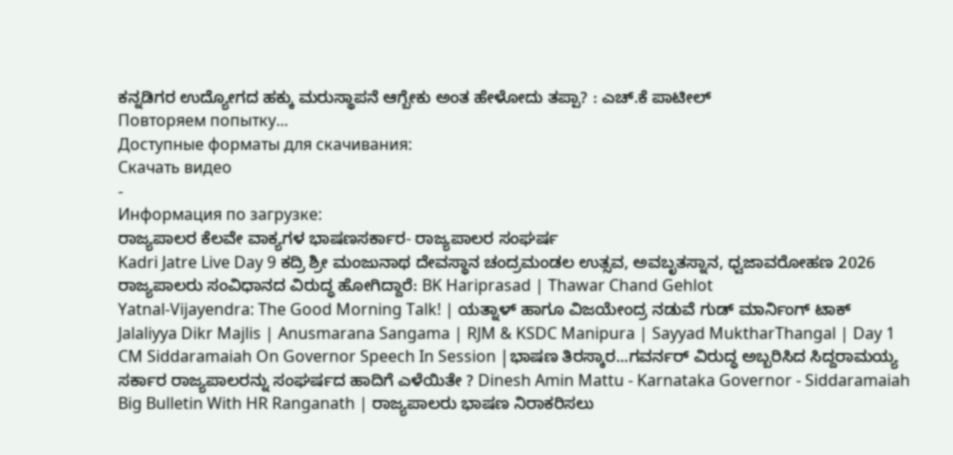ಕನ್ನಡಿಗರ ಉದ್ಯೋಗದ ಹಕ್ಕು ಮರುಸ್ಥಾಪನೆ ಆಗ್ಬೇಕು ಅಂತ ಹೇಳೋದು ತಪ್ಪಾ? : ಎಚ್.ಕೆ ಪಾಟೀಲ್
Повторяем попытку...
Доступные форматы для скачивания:
Скачать видео
-
Информация по загрузке:
ರಾಜ್ಯಪಾಲರ ಕೆಲವೇ ವಾಕ್ಯಗಳ ಭಾಷಣಸರ್ಕಾರ- ರಾಜ್ಯಪಾಲರ ಸಂಘರ್ಷ
Kadri Jatre Live Day 9 ಕದ್ರಿ ಶ್ರೀ ಮಂಜುನಾಥ ದೇವಸ್ಥಾನ ಚಂದ್ರಮಂಡಲ ಉತ್ಸವ, ಅವಬೃತಸ್ನಾನ, ಧ್ವಜಾವರೋಹಣ 2026
ರಾಜ್ಯಪಾಲರು ಸಂವಿಧಾನದ ವಿರುದ್ಧ ಹೋಗಿದ್ದಾರೆ: BK Hariprasad | Thawar Chand Gehlot
Yatnal-Vijayendra: The Good Morning Talk! | ಯತ್ನಾಳ್ ಹಾಗೂ ವಿಜಯೇಂದ್ರ ನಡುವೆ ಗುಡ್ ಮಾರ್ನಿಂಗ್ ಟಾಕ್
Jalaliyya Dikr Majlis | Anusmarana Sangama | RJM & KSDC Manipura | Sayyad MuktharThangal | Day 1
CM Siddaramaiah On Governor Speech In Session |ಭಾಷಣ ತಿರಸ್ಕಾರ...ಗವರ್ನರ್ ವಿರುದ್ಧ ಅಬ್ಬರಿಸಿದ ಸಿದ್ದರಾಮಯ್ಯ
ಸರ್ಕಾರ ರಾಜ್ಯಪಾಲರನ್ನು ಸಂಘರ್ಷದ ಹಾದಿಗೆ ಎಳೆಯಿತೇ ? Dinesh Amin Mattu - Karnataka Governor - Siddaramaiah
Big Bulletin With HR Ranganath | ರಾಜ್ಯಪಾಲರು ಭಾಷಣ ನಿರಾಕರಿಸಲು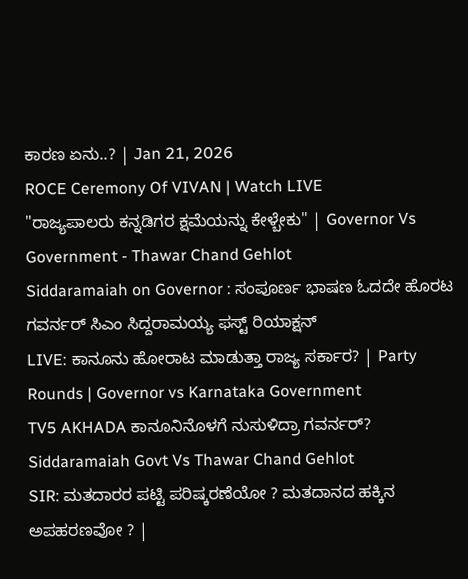ಕಾರಣ ಏನು..? | Jan 21, 2026
ROCE Ceremony Of VIVAN | Watch LIVE
"ರಾಜ್ಯಪಾಲರು ಕನ್ನಡಿಗರ ಕ್ಷಮೆಯನ್ನು ಕೇಳ್ಬೇಕು" | Governor Vs Government - Thawar Chand Gehlot
Siddaramaiah on Governor : ಸಂಪೂರ್ಣ ಭಾಷಣ ಓದದೇ ಹೊರಟ ಗವರ್ನರ್ ಸಿಎಂ ಸಿದ್ದರಾಮಯ್ಯ ಫಸ್ಟ್ ರಿಯಾಕ್ಷನ್
LIVE: ಕಾನೂನು ಹೋರಾಟ ಮಾಡುತ್ತಾ ರಾಜ್ಯ ಸರ್ಕಾರ? | Party Rounds | Governor vs Karnataka Government
TV5 AKHADA ಕಾನೂನಿನೊಳಗೆ ನುಸುಳಿದ್ರಾ ಗವರ್ನರ್? Siddaramaiah Govt Vs Thawar Chand Gehlot
SIR: ಮತದಾರರ ಪಟ್ಟಿ ಪರಿಷ್ಕರಣೆಯೋ ? ಮತದಾನದ ಹಕ್ಕಿನ ಅಪಹರಣವೋ ? |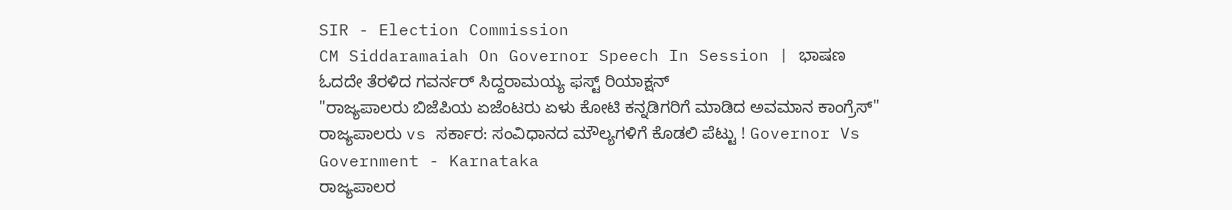SIR - Election Commission
CM Siddaramaiah On Governor Speech In Session | ಭಾಷಣ ಓದದೇ ತೆರಳಿದ ಗವರ್ನರ್ ಸಿದ್ದರಾಮಯ್ಯ ಫಸ್ಟ್ ರಿಯಾಕ್ಷನ್
"ರಾಜ್ಯಪಾಲರು ಬಿಜೆಪಿಯ ಏಜೆಂಟರು ಏಳು ಕೋಟಿ ಕನ್ನಡಿಗರಿಗೆ ಮಾಡಿದ ಅವಮಾನ ಕಾಂಗ್ರೆಸ್"
ರಾಜ್ಯಪಾಲರು vs ಸರ್ಕಾರ: ಸಂವಿಧಾನದ ಮೌಲ್ಯಗಳಿಗೆ ಕೊಡಲಿ ಪೆಟ್ಟು ! Governor Vs Government - Karnataka
ರಾಜ್ಯಪಾಲರ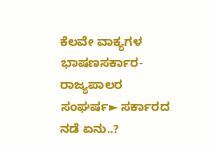ಕೆಲವೇ ವಾಕ್ಯಗಳ ಭಾಷಣಸರ್ಕಾರ- ರಾಜ್ಯಪಾಲರ ಸಂಘರ್ಷ► ಸರ್ಕಾರದ ನಡೆ ಏನು..?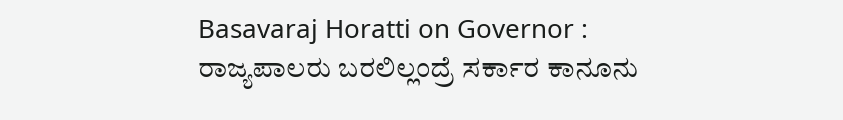Basavaraj Horatti on Governor : ರಾಜ್ಯಪಾಲರು ಬರಲಿಲ್ಲಂದ್ರೆ ಸರ್ಕಾರ ಕಾನೂನು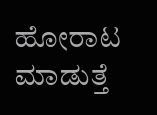ಹೋರಾಟ ಮಾಡುತ್ತೆ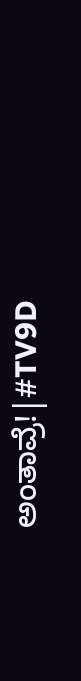ಅಂತಾವ್ರೆ!|#TV9D